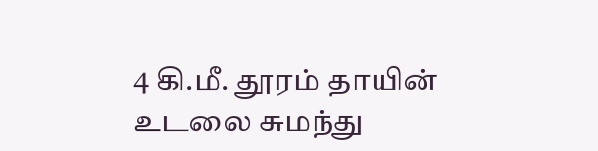4 கி.மீ. தூரம் தாயின் உடலை சுமந்து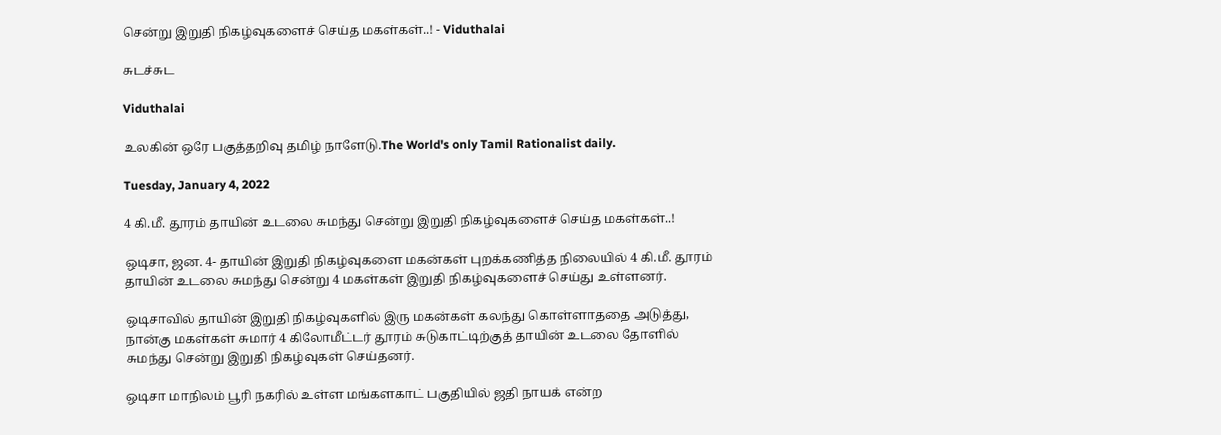சென்று இறுதி நிகழ்வுகளைச் செய்த மகள்கள்..! - Viduthalai

சுடச்சுட

Viduthalai

உலகின் ஒரே பகுத்தறிவு தமிழ் நாளேடு.The World's only Tamil Rationalist daily.

Tuesday, January 4, 2022

4 கி.மீ. தூரம் தாயின் உடலை சுமந்து சென்று இறுதி நிகழ்வுகளைச் செய்த மகள்கள்..!

ஒடிசா, ஜன. 4- தாயின் இறுதி நிகழ்வுகளை மகன்கள் புறக்கணித்த நிலையில் 4 கி.மீ. தூரம் தாயின் உடலை சுமந்து சென்று 4 மகள்கள் இறுதி நிகழ்வுகளைச் செய்து உள்ளனர்.

ஒடிசாவில் தாயின் இறுதி நிகழ்வுகளில் இரு மகன்கள் கலந்து கொள்ளாததை அடுத்து, நான்கு மகள்கள் சுமார் 4 கிலோமீட்டர் தூரம் சுடுகாட்டிற்குத் தாயின் உடலை தோளில் சுமந்து சென்று இறுதி நிகழ்வுகள் செய்தனர்.

ஒடிசா மாநிலம் பூரி நகரில் உள்ள மங்களகாட் பகுதியில் ஜதி நாயக் என்ற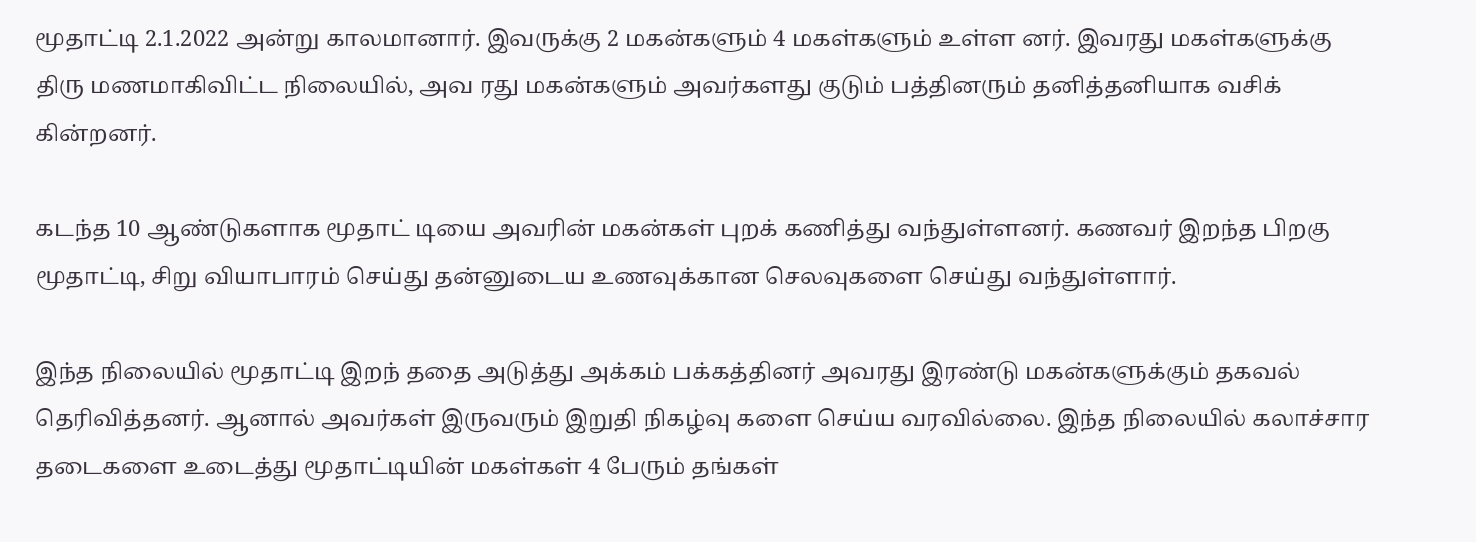மூதாட்டி 2.1.2022 அன்று காலமானார். இவருக்கு 2 மகன்களும் 4 மகள்களும் உள்ள னர். இவரது மகள்களுக்கு திரு மணமாகிவிட்ட நிலையில், அவ ரது மகன்களும் அவர்களது குடும் பத்தினரும் தனித்தனியாக வசிக் கின்றனர்.

கடந்த 10 ஆண்டுகளாக மூதாட் டியை அவரின் மகன்கள் புறக் கணித்து வந்துள்ளனர். கணவர் இறந்த பிறகு மூதாட்டி, சிறு வியாபாரம் செய்து தன்னுடைய உணவுக்கான செலவுகளை செய்து வந்துள்ளார்.

இந்த நிலையில் மூதாட்டி இறந் ததை அடுத்து அக்கம் பக்கத்தினர் அவரது இரண்டு மகன்களுக்கும் தகவல் தெரிவித்தனர். ஆனால் அவர்கள் இருவரும் இறுதி நிகழ்வு களை செய்ய வரவில்லை. இந்த நிலையில் கலாச்சார தடைகளை உடைத்து மூதாட்டியின் மகள்கள் 4 பேரும் தங்கள்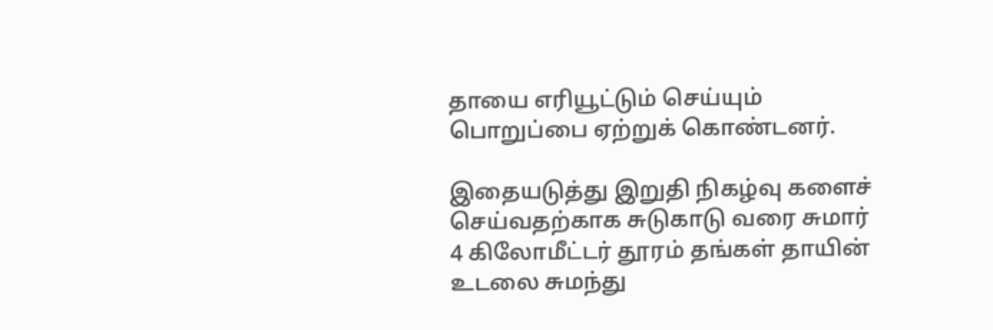தாயை எரியூட்டும் செய்யும் பொறுப்பை ஏற்றுக் கொண்டனர்.

இதையடுத்து இறுதி நிகழ்வு களைச் செய்வதற்காக சுடுகாடு வரை சுமார் 4 கிலோமீட்டர் தூரம் தங்கள் தாயின் உடலை சுமந்து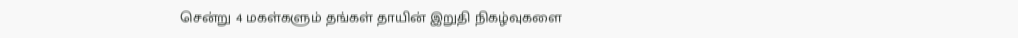சென்று 4 மகள்களும் தங்கள் தாயின் இறுதி நிகழ்வுகளை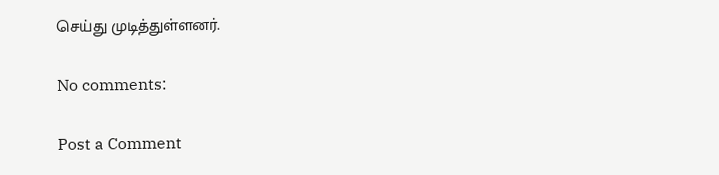செய்து முடித்துள்ளனர்.

No comments:

Post a Comment